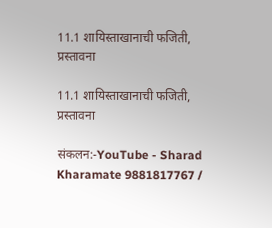11.1 शायिस्ताखानाची फजिती, प्रस्तावना

11.1 शायिस्ताखानाची फजिती, प्रस्तावना

संकलन:-YouTube - Sharad Kharamate 9881817767 /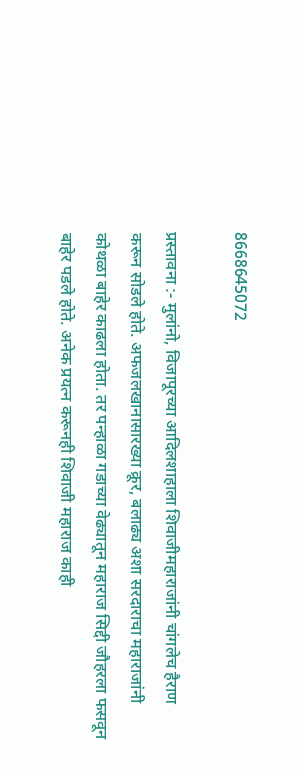8668645072

प्रस्तावना :- मुलांनो, विजापूरच्या आदिलशाहाला शिवाजीमहाराजांनी चांगलेच हैराण करून सोडले होते. अफजलखानासारख्या क्रूर, बलाढ्य अशा सरदाराचा महाराजांनी कोथळा बाहेर काढला होता. तर पन्हाळा गडाच्या वेढ्यातून महाराज सिद्दी जौहरला फसवून बाहेर पडले होते. अनेक प्रयत्न करूनही शिवाजी महाराज काही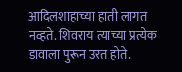आदिलशाहाच्या हाती लागत नव्हते. शिवराय त्याच्या प्रत्येक डावाला पुरून उरत होते.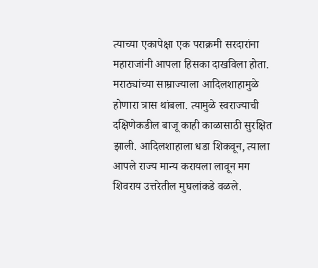त्याच्या एकापेक्षा एक पराक्रमी सरदारांना महाराजांनी आपला हिसका दाखविला होता. मराठ्यांच्या साम्राज्याला आदिलशाहामुळे होणारा त्रास थांबला. त्यामुळे स्वराज्याची दक्षिणेकडील बाजू काही काळासाठी सुरक्षित झाली. आदिलशाहाला धडा शिकवून, त्याला आपले राज्य मान्य करायला लावून मग शिवराय उत्तरेतील मुघलांकडे वळले.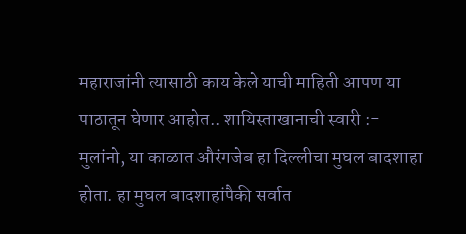महाराजांनी त्यासाठी काय केले याची माहिती आपण या पाठातून घेणार आहोत.. शायिस्ताखानाची स्वारी :- मुलांनो, या काळात औरंगजेब हा दिल्लीचा मुघल बादशाहा होता. हा मुघल बादशाहांपैकी सर्वात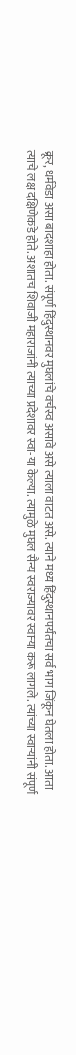क्रूर, धर्मवेडा असा बादशाहा होता. संपूर्ण हिंदुस्थानवर मुघलांचे वर्चस्व असावे असे त्याला वाटत असे. त्याने मध्य हिंदुस्थानपर्यंतचा सर्व भाग जिंकून घेतला होता. आता त्याचे लक्ष दक्षिणेकडे होते. अशातच शिवाजी महाराजांनी त्याच्या प्रदेशावर स्वा-या केल्या. त्यामुळे मुघल सैन्य स्वराज्यावर स्वाऱ्या करू लागले. त्यांच्या स्वाऱ्यांनी संपूर्ण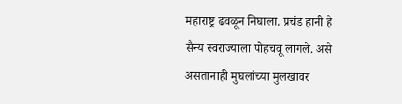महाराष्ट्र ढवळून निघाला. प्रचंड हानी हे सैन्य स्वराज्याला पोहचवू लागले. असे असतानाही मुघलांच्या मुलखावर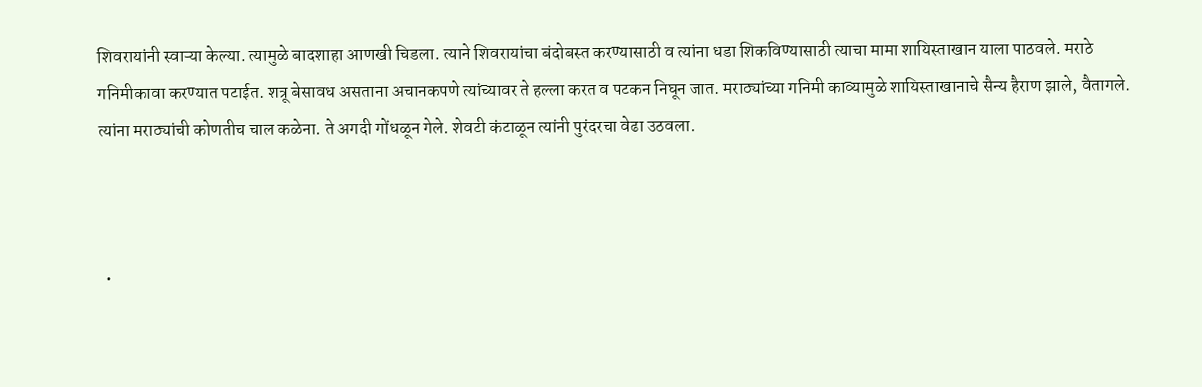शिवरायांनी स्वाऱ्या केल्या. त्यामुळे बादशाहा आणखी चिडला. त्याने शिवरायांचा बंदोबस्त करण्यासाठी व त्यांना धडा शिकविण्यासाठी त्याचा मामा शायिस्ताखान याला पाठवले. मराठे गनिमीकावा करण्यात पटाईत. शत्रू बेसावध असताना अचानकपणे त्यांच्यावर ते हल्ला करत व पटकन निघून जात. मराठ्यांच्या गनिमी काव्यामुळे शायिस्ताखानाचे सैन्य हैराण झाले, वैतागले. त्यांना मराठ्यांची कोणतीच चाल कळेना. ते अगदी गोंधळून गेले. शेवटी कंटाळून त्यांनी पुरंदरचा वेढा उठवला.



  •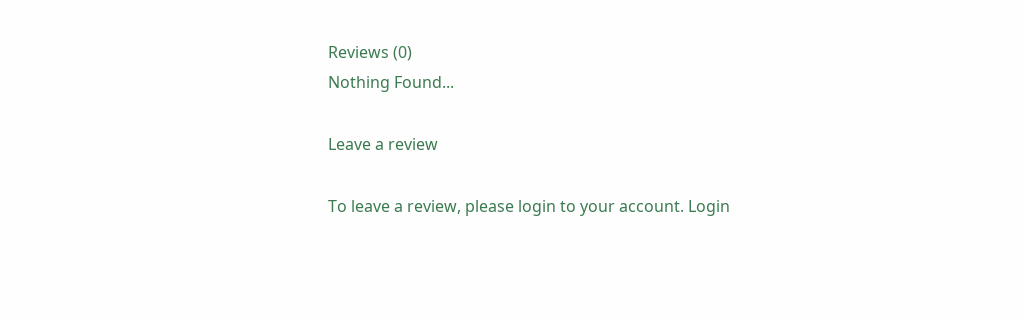Reviews (0)
Nothing Found...

Leave a review

To leave a review, please login to your account. Login